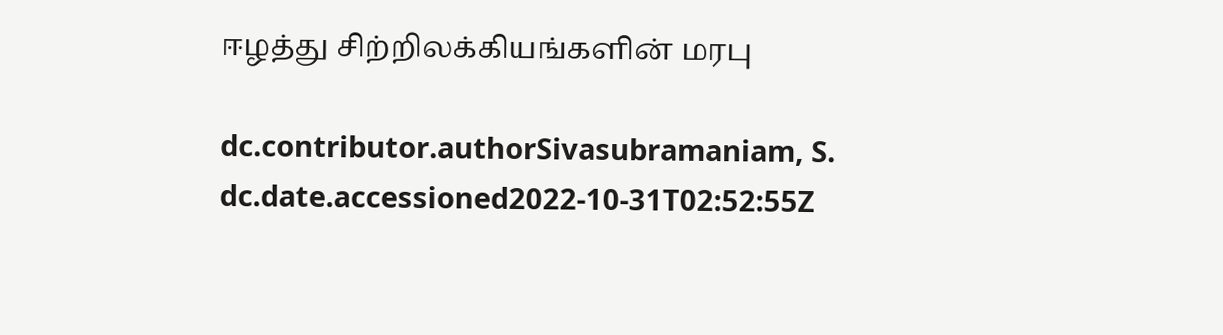ஈழத்து சிற்றிலக்கியங்களின் மரபு

dc.contributor.authorSivasubramaniam, S.
dc.date.accessioned2022-10-31T02:52:55Z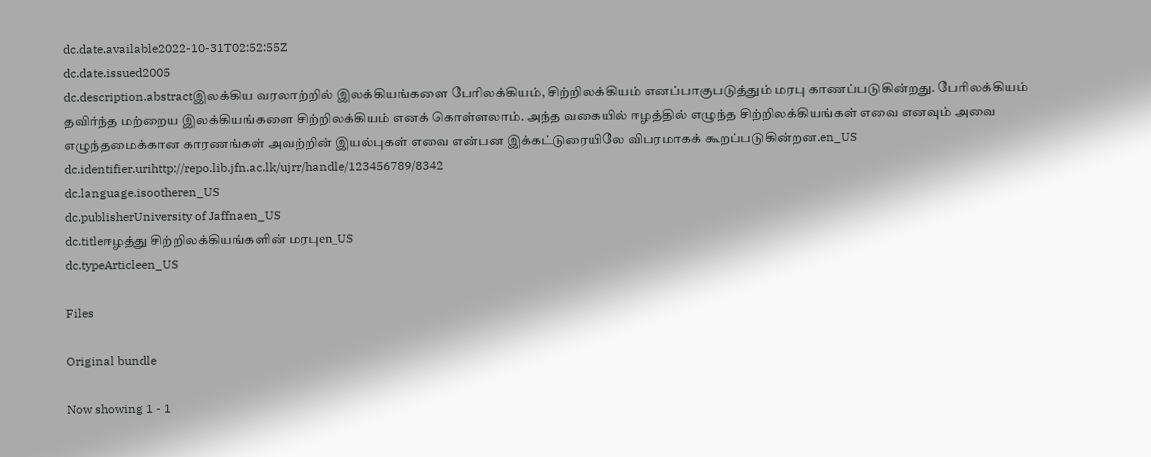dc.date.available2022-10-31T02:52:55Z
dc.date.issued2005
dc.description.abstractஇலக்கிய வரலாற்றில் இலக்கியங்களை பேரிலக்கியம், சிற்றிலக்கியம் எனப்பாகுபடுத்தும் மரபு காணப்படுகின்றது. பேரிலக்கியம் தவிர்ந்த மற்றைய இலக்கியங்களை சிற்றிலக்கியம் எனக் கொள்ளலாம். அந்த வகையில் ஈழத்தில் எழுந்த சிற்றிலக்கியங்கள் எவை எனவும் அவை எழுந்தமைக்கான காரணங்கள் அவற்றின் இயல்புகள் எவை என்பன இக்கட்டுரையிலே விபரமாகக் கூறப்படுகின்றன.en_US
dc.identifier.urihttp://repo.lib.jfn.ac.lk/ujrr/handle/123456789/8342
dc.language.isootheren_US
dc.publisherUniversity of Jaffnaen_US
dc.titleஈழத்து சிற்றிலக்கியங்களின் மரபுen_US
dc.typeArticleen_US

Files

Original bundle

Now showing 1 - 1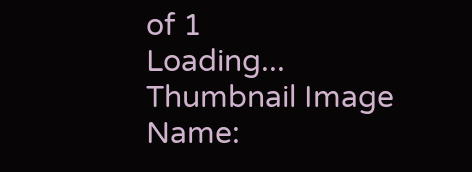of 1
Loading...
Thumbnail Image
Name: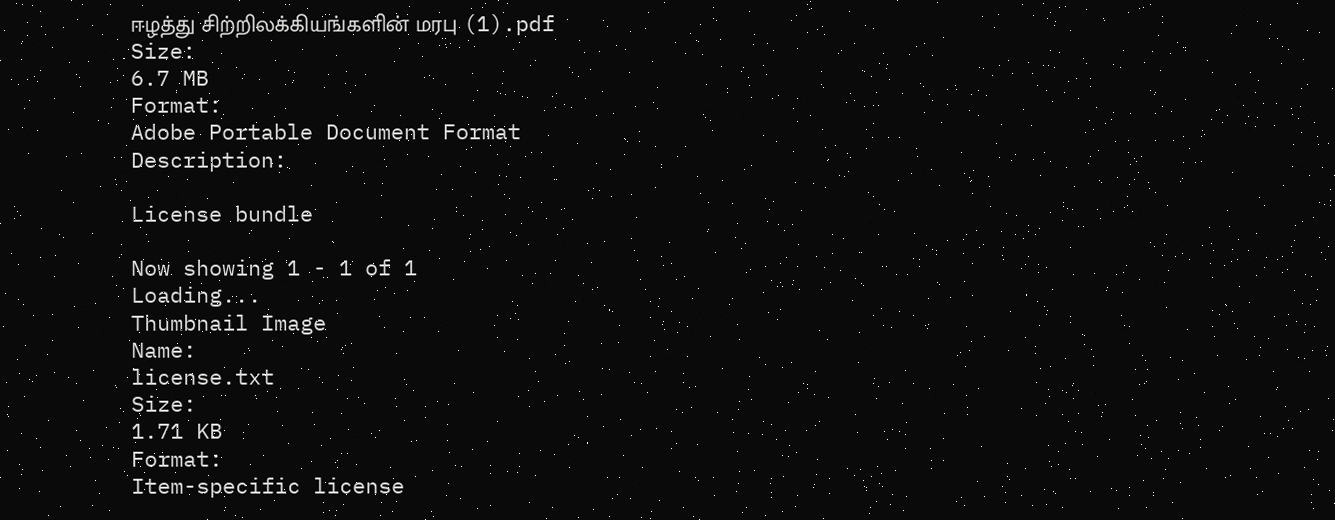ஈழத்து சிற்றிலக்கியங்களின் மரபு (1).pdf
Size:
6.7 MB
Format:
Adobe Portable Document Format
Description:

License bundle

Now showing 1 - 1 of 1
Loading...
Thumbnail Image
Name:
license.txt
Size:
1.71 KB
Format:
Item-specific license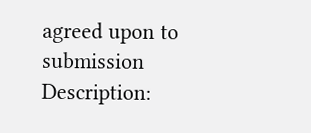agreed upon to submission
Description: